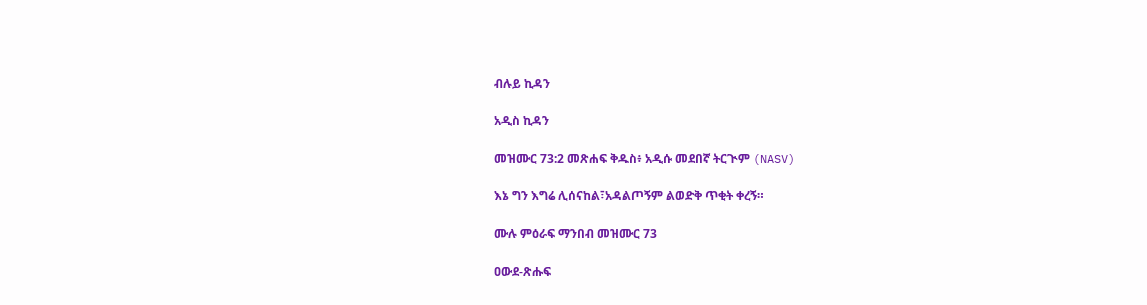ብሉይ ኪዳን

አዲስ ኪዳን

መዝሙር 73:2 መጽሐፍ ቅዱስ፥ አዲሱ መደበኛ ትርጒም (NASV)

እኔ ግን እግሬ ሊሰናከል፣አዳልጦኝም ልወድቅ ጥቂት ቀረኝ።

ሙሉ ምዕራፍ ማንበብ መዝሙር 73

ዐውደ-ጽሑፍ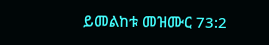ይመልከቱ መዝሙር 73:2